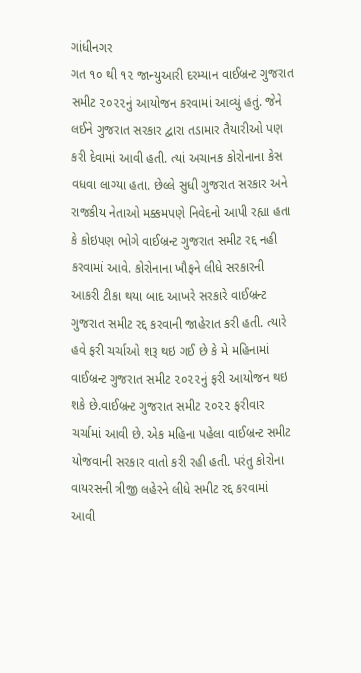ગાંધીનગર
ગત ૧૦ થી ૧૨ જાન્યુઆરી દરમ્યાન વાઈબ્રન્ટ ગુજરાત સમીટ ૨૦૨૨નું આયોજન કરવામાં આવ્યું હતું. જેને લઈને ગુજરાત સરકાર દ્વારા તડામાર તૈયારીઓ પણ કરી દેવામાં આવી હતી. ત્યાં અચાનક કોરોનાના કેસ વધવા લાગ્યા હતા. છેલ્લે સુધી ગુજરાત સરકાર અને રાજકીય નેતાઓ મક્કમપણે નિવેદનો આપી રહ્યા હતા કે કોઇપણ ભોગે વાઈબ્રન્ટ ગુજરાત સમીટ રદ્દ નહી કરવામાં આવે. કોરોનાના ખૌફને લીધે સરકારની આકરી ટીકા થયા બાદ આખરે સરકારે વાઈબ્રન્ટ ગુજરાત સમીટ રદ્દ કરવાની જાહેરાત કરી હતી. ત્યારે હવે ફરી ચર્ચાઓ શરૂ થઇ ગઈ છે કે મે મહિનામાં વાઈબ્રન્ટ ગુજરાત સમીટ ૨૦૨૨નું ફરી આયોજન થઇ શકે છે.વાઈબ્રન્ટ ગુજરાત સમીટ ૨૦૨૨ ફરીવાર ચર્ચામાં આવી છે. એક મહિના પહેલા વાઈબ્રન્ટ સમીટ યોજવાની સરકાર વાતો કરી રહી હતી. પરંતુ કોરોના વાયરસની ત્રીજી લહેરને લીધે સમીટ રદ્દ કરવામાં આવી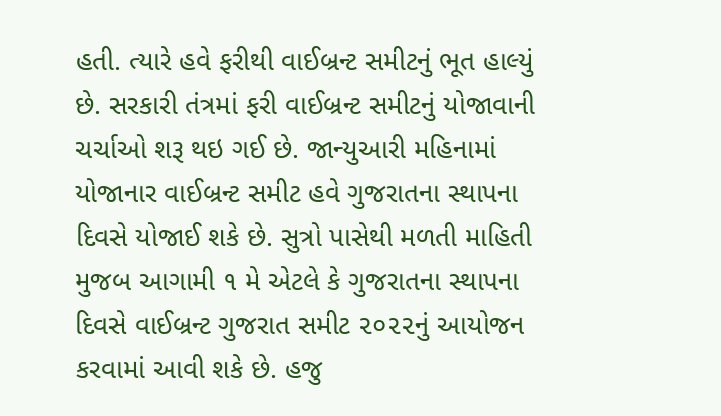હતી. ત્યારે હવે ફરીથી વાઈબ્રન્ટ સમીટનું ભૂત હાલ્યું છે. સરકારી તંત્રમાં ફરી વાઈબ્રન્ટ સમીટનું યોજાવાની ચર્ચાઓ શરૂ થઇ ગઈ છે. જાન્યુઆરી મહિનામાં યોજાનાર વાઈબ્રન્ટ સમીટ હવે ગુજરાતના સ્થાપના દિવસે યોજાઈ શકે છે. સુત્રો પાસેથી મળતી માહિતી મુજબ આગામી ૧ મે એટલે કે ગુજરાતના સ્થાપના દિવસે વાઈબ્રન્ટ ગુજરાત સમીટ ૨૦૨૨નું આયોજન કરવામાં આવી શકે છે. હજુ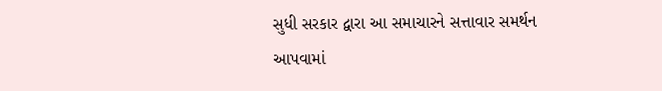સુધી સરકાર દ્વારા આ સમાચારને સત્તાવાર સમર્થન આપવામાં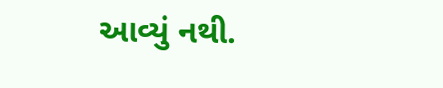આવ્યું નથી.